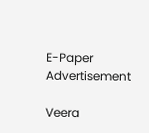E-Paper
Advertisement

Veera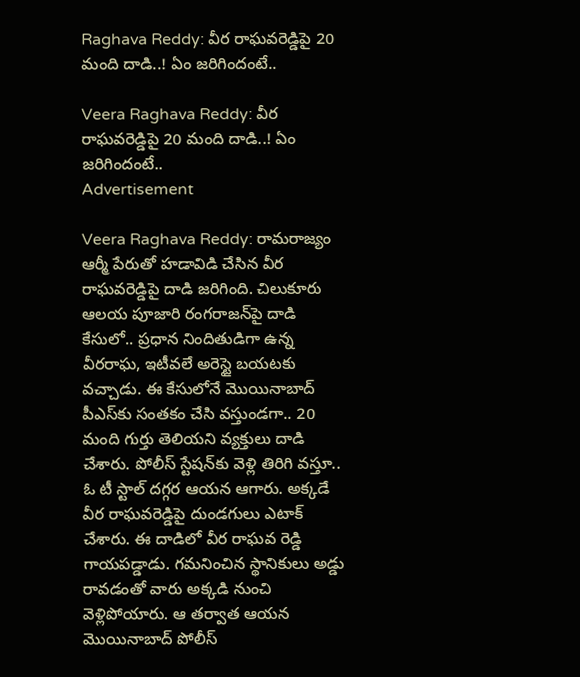Raghava Reddy: వీర రాఘవరెడ్డిపై 20 మంది దాడి..! ఏం జరిగిందంటే..

Veera Raghava Reddy: వీర రాఘవరెడ్డిపై 20 మంది దాడి..! ఏం జరిగిందంటే..
Advertisement

Veera Raghava Reddy: రామరాజ్యం ఆర్మీ పేరుతో హడావిడి చేసిన వీర రాఘవరెడ్డిపై దాడి జరిగింది. చిలుకూరు ఆలయ పూజారి రంగరాజన్‌పై దాడి కేసులో.. ప్రధాన నిందితుడిగా ఉన్న వీరరాఘ, ఇటీవలే అరెస్టై బయటకు వచ్చాడు. ఈ కేసులోనే మొయినాబాద్‌ పీఎస్‌కు సంతకం చేసి వస్తుండగా.. 20 మంది గుర్తు తెలియని వ్యక్తులు దాడి చేశారు. పోలీస్ స్టేషన్‌కు వెళ్లి తిరిగి వస్తూ.. ఓ టీ స్టాల్ దగ్గర ఆయన ఆగారు. అక్కడే వీర రాఘవరెడ్డిపై దుండగులు ఎటాక్ చేశారు. ఈ దాడిలో వీర రాఘవ రెడ్డి గాయపడ్డాడు. గమనించిన స్థానికులు అడ్డు రావడంతో వారు అక్కడి నుంచి వెళ్లిపోయారు. ఆ తర్వాత ఆయన మొయినాబాద్ పోలీస్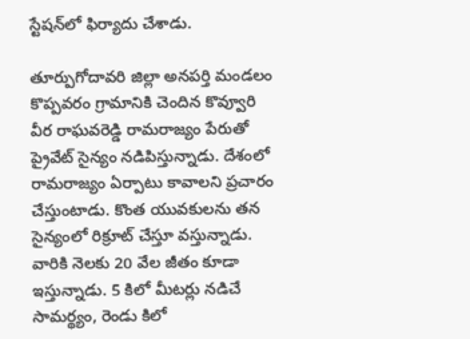స్టేషన్‌లో ఫిర్యాదు చేశాడు.

తూర్పుగోదావరి జిల్లా అనపర్తి మండలం కొప్పవరం గ్రామానికి చెందిన కొవ్వూరి వీర రాఘవరెడ్డి రామరాజ్యం పేరుతో ప్రైవేట్ సైన్యం నడిపిస్తున్నాడు. దేశంలో రామరాజ్యం ఏర్పాటు కావాలని ప్రచారం చేస్తుంటాడు. కొంత యువకులను తన సైన్యంలో రిక్రూట్ చేస్తూ వస్తున్నాడు. వారికి నెలకు 20 వేల జీతం కూడా ఇస్తున్నాడు. 5 కిలో మీటర్లు నడిచే సామర్థ్యం, రెండు కిలో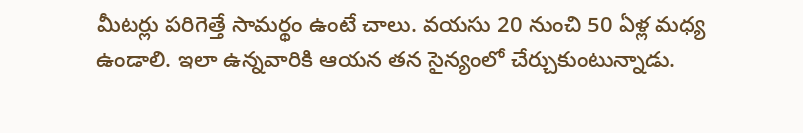మీటర్లు పరిగెత్తే సామర్థం ఉంటే చాలు. వయసు 20 నుంచి 50 ఏళ్ల మధ్య ఉండాలి. ఇలా ఉన్నవారికి ఆయన తన సైన్యంలో చేర్చుకుంటున్నాడు.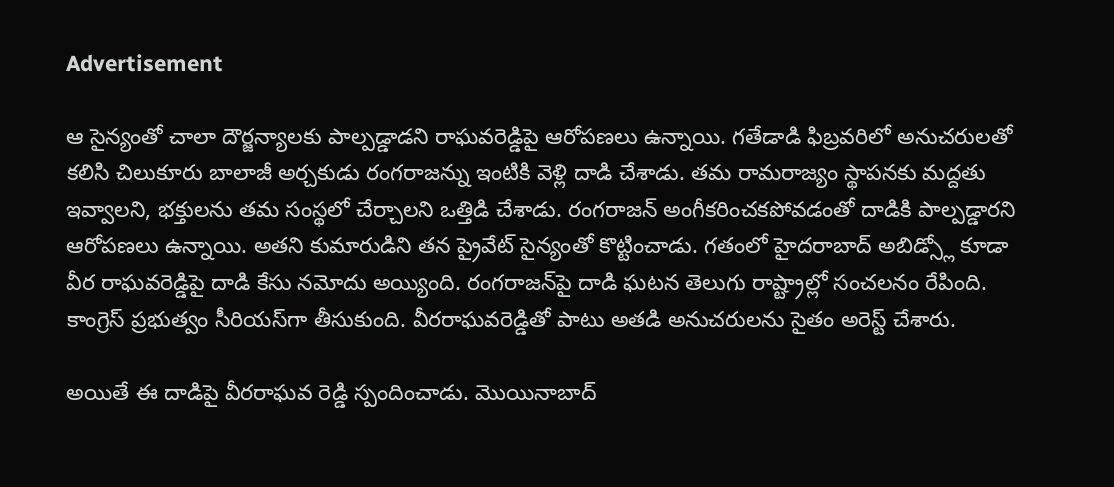Advertisement

ఆ సైన్యంతో చాలా దౌర్జన్యాలకు పాల్పడ్డాడని రాఘవరెడ్డిపై ఆరోపణలు ఉన్నాయి. గతేడాడి ఫిబ్రవరిలో అనుచరులతో కలిసి చిలుకూరు బాలాజీ అర్చకుడు రంగరాజన్ను ఇంటికి వెళ్లి దాడి చేశాడు. తమ రామరాజ్యం స్థాపనకు మద్దతు ఇవ్వాలని, భక్తులను తమ సంస్థలో చేర్చాలని ఒత్తిడి చేశాడు. రంగరాజన్ అంగీకరించకపోవడంతో దాడికి పాల్పడ్డారని ఆరోపణలు ఉన్నాయి. అతని కుమారుడిని తన ప్రైవేట్ సైన్యంతో కొట్టించాడు. గతంలో హైదరాబాద్ అబిడ్స్లో కూడా వీర రాఘవరెడ్డిపై దాడి కేసు నమోదు అయ్యింది. రంగరాజన్‌పై దాడి ఘటన తెలుగు రాష్ట్రాల్లో సంచలనం రేపింది. కాంగ్రెస్‌ ప్రభుత్వం సీరియస్‌గా తీసుకుంది. వీరరాఘవరెడ్డితో పాటు అతడి అనుచరులను సైతం అరెస్ట్‌ చేశారు.

అయితే ఈ దాడిపై వీరరాఘవ రెడ్డి స్పందించాడు. మొయినాబాద్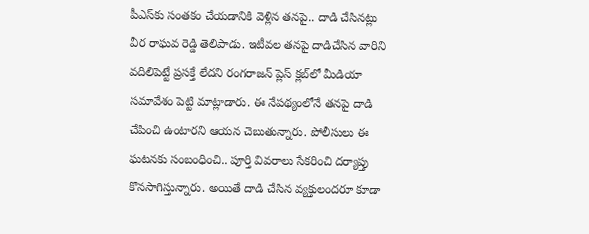పీఎస్‌కు సంతకం చేయడానికి వెళ్లిన తనపై.. దాడి చేసినట్లు వీర రాఘవ రెడ్డి తెలిపాడు. ఇటీవల తనపై దాడిచేసిన వారిని వదిలిపెట్టే ప్రసక్తే లేదని రంగరాజన్ ప్లెస్‌ క్లబ్‌లో మీడియా సమావేశం పెట్టి మాట్లాడారు. ఈ నేపథ్యంలోనే తనపై దాడి చేపించి ఉంటారని ఆయన చెబుతున్నారు. పోలీసులు ఈ ఘటనకు సంబంధించి.. పూర్తి వివరాలు సేకరించి దర్యాప్తు కొనసాగిస్తున్నారు. అయితే దాడి చేసిన వ్యక్తులందరూ కూడా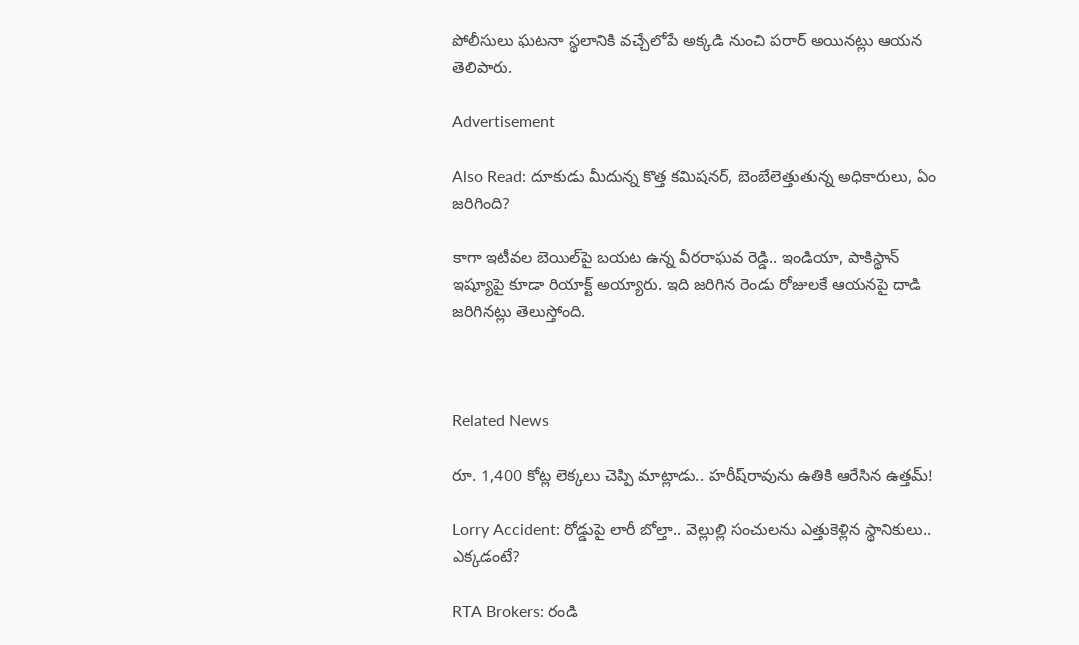పోలీసులు ఘటనా స్థలానికి వచ్చేలోపే అక్కడి నుంచి పరార్ అయినట్లు ఆయన తెలిపారు.

Advertisement

Also Read: దూకుడు మీదున్న కొత్త కమిషనర్, బెంబేలెత్తుతున్న అధికారులు, ఏం జరిగింది?

కాగా ఇటీవల బెయిల్‌పై బయట ఉన్న వీరరాఘవ రెడ్డి.. ఇండియా, పాకిస్థాన్ ఇష్యూపై కూడా రియాక్ట్ అయ్యారు. ఇది జరిగిన రెండు రోజులకే ఆయనపై దాడి జరిగినట్లు తెలుస్తోంది.



Related News

రూ. 1,400 కోట్ల లెక్కలు చెప్పి మాట్లాడు.. హరీష్‌రావును ఉతికి ఆరేసిన ఉత్తమ్!

Lorry Accident: రోడ్డుపై లారీ బోల్తా.. వెల్లుల్లి సంచులను ఎత్తుకెళ్లిన స్థానికులు.. ఎక్కడంటే?

RTA Brokers: రండి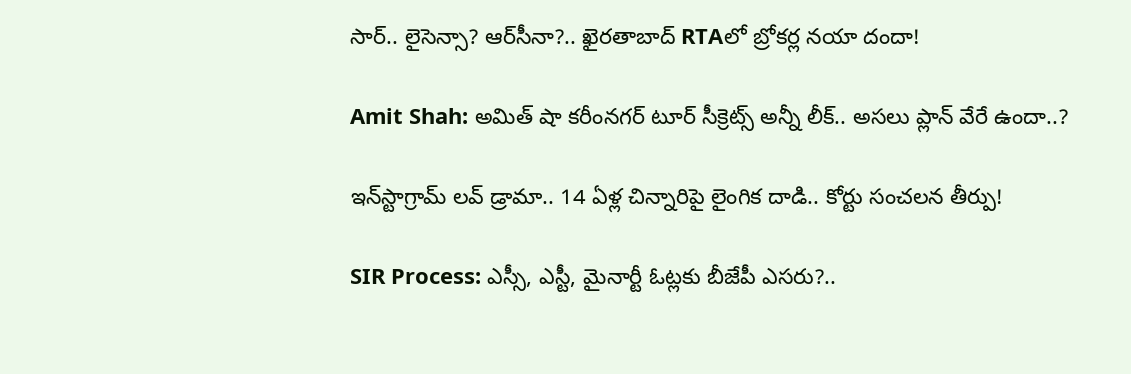సార్.. లైసెన్సా? ఆర్‌సీనా?.. ఖైరతాబాద్ RTAలో బ్రోకర్ల నయా దందా!

Amit Shah: అమిత్ షా కరీంనగర్ టూర్ సీక్రెట్స్ అన్నీ లీక్.. అసలు ప్లాన్ వేరే ఉందా..?

ఇన్‌స్టాగ్రామ్ లవ్ డ్రామా.. 14 ఏళ్ల చిన్నారిపై లైంగిక దాడి.. కోర్టు సంచలన తీర్పు!

SIR Process: ఎస్సీ, ఎస్టీ, మైనార్టీ ఓట్లకు బీజేపీ ఎసరు?..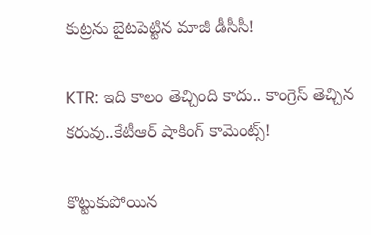కుట్రను బైటపెట్టిన మాజీ డీసీసీ!

KTR: ఇది కాలం తెచ్చింది కాదు.. కాంగ్రెస్ తెచ్చిన కరువు..కేటీఆర్ షాకింగ్ కామెంట్స్!

కొట్టుకుపోయిన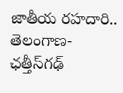జాతీయ రహదారి.. తెలంగాణ- ఛత్తీస్‌గఢ్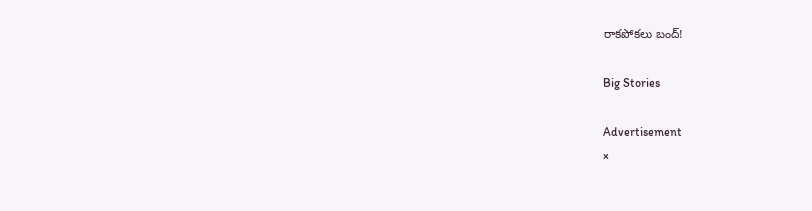రాకపోకలు బంద్!

Big Stories

Advertisement
×